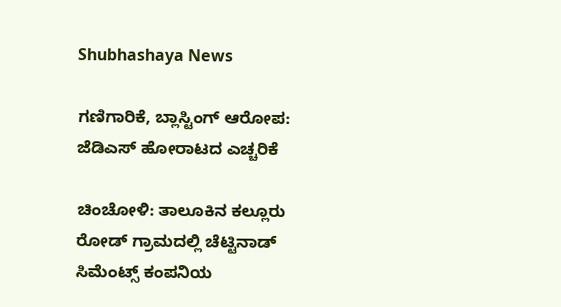Shubhashaya News

ಗಣಿಗಾರಿಕೆ, ಬ್ಲಾಸ್ಟಿಂಗ್ ಆರೋಪ: ಜೆಡಿಎಸ್ ಹೋರಾಟದ ಎಚ್ಚರಿಕೆ

ಚಿಂಚೋಳಿ: ತಾಲೂಕಿನ ಕಲ್ಲೂರು ರೋಡ್ ಗ್ರಾಮದಲ್ಲಿ ಚೆಟ್ಟಿನಾಡ್ ಸಿಮೆಂಟ್ಸ್ ಕಂಪನಿಯ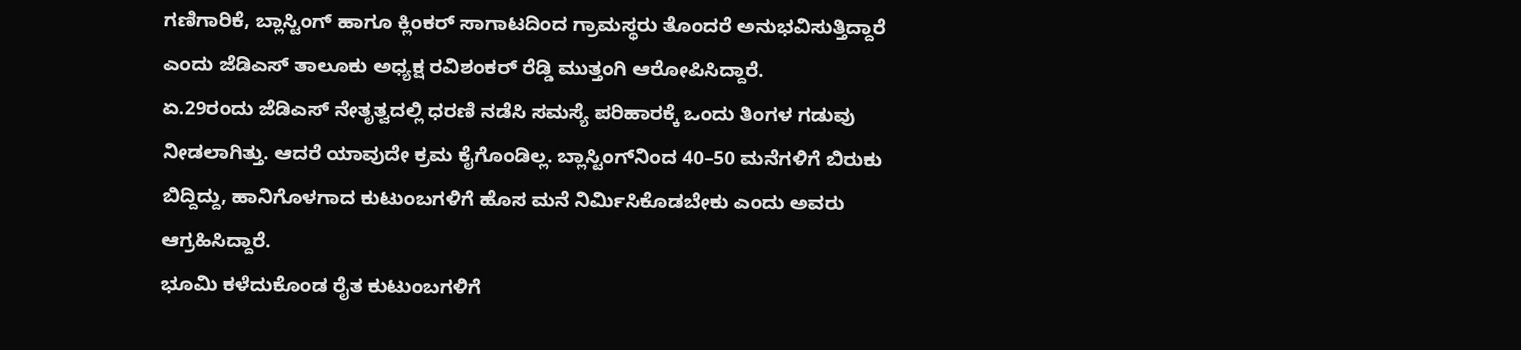ಗಣಿಗಾರಿಕೆ, ಬ್ಲಾಸ್ಟಿಂಗ್ ಹಾಗೂ ಕ್ಲಿಂಕರ್ ಸಾಗಾಟದಿಂದ ಗ್ರಾಮಸ್ಥರು ತೊಂದರೆ ಅನುಭವಿಸುತ್ತಿದ್ದಾರೆ ಎಂದು ಜೆಡಿಎಸ್ ತಾಲೂಕು ಅಧ್ಯಕ್ಷ ರವಿಶಂಕರ್ ರೆಡ್ಡಿ ಮುತ್ತಂಗಿ ಆರೋಪಿಸಿದ್ದಾರೆ.
ಏ.29ರಂದು ಜೆಡಿಎಸ್ ನೇತೃತ್ವದಲ್ಲಿ ಧರಣಿ ನಡೆಸಿ ಸಮಸ್ಯೆ ಪರಿಹಾರಕ್ಕೆ ಒಂದು ತಿಂಗಳ ಗಡುವು ನೀಡಲಾಗಿತ್ತು. ಆದರೆ ಯಾವುದೇ ಕ್ರಮ ಕೈಗೊಂಡಿಲ್ಲ. ಬ್ಲಾಸ್ಟಿಂಗ್‌ನಿಂದ 40–50 ಮನೆಗಳಿಗೆ ಬಿರುಕು ಬಿದ್ದಿದ್ದು, ಹಾನಿಗೊಳಗಾದ ಕುಟುಂಬಗಳಿಗೆ ಹೊಸ ಮನೆ ನಿರ್ಮಿಸಿಕೊಡಬೇಕು ಎಂದು ಅವರು ಆಗ್ರಹಿಸಿದ್ದಾರೆ.
ಭೂಮಿ ಕಳೆದುಕೊಂಡ ರೈತ ಕುಟುಂಬಗಳಿಗೆ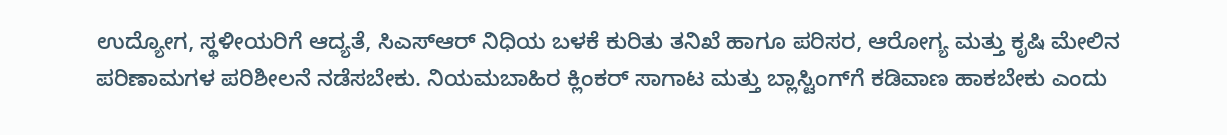ಉದ್ಯೋಗ, ಸ್ಥಳೀಯರಿಗೆ ಆದ್ಯತೆ, ಸಿಎಸ್ಆರ್ ನಿಧಿಯ ಬಳಕೆ ಕುರಿತು ತನಿಖೆ ಹಾಗೂ ಪರಿಸರ, ಆರೋಗ್ಯ ಮತ್ತು ಕೃಷಿ ಮೇಲಿನ ಪರಿಣಾಮಗಳ ಪರಿಶೀಲನೆ ನಡೆಸಬೇಕು. ನಿಯಮಬಾಹಿರ ಕ್ಲಿಂಕರ್ ಸಾಗಾಟ ಮತ್ತು ಬ್ಲಾಸ್ಟಿಂಗ್‌ಗೆ ಕಡಿವಾಣ ಹಾಕಬೇಕು ಎಂದು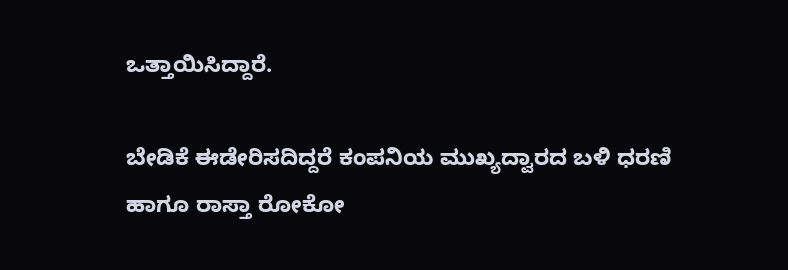ಒತ್ತಾಯಿಸಿದ್ದಾರೆ.

ಬೇಡಿಕೆ ಈಡೇರಿಸದಿದ್ದರೆ ಕಂಪನಿಯ ಮುಖ್ಯದ್ವಾರದ ಬಳಿ ಧರಣಿ ಹಾಗೂ ರಾಸ್ತಾ ರೋಕೋ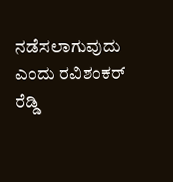ನಡೆಸಲಾಗುವುದು ಎಂದು ರವಿಶಂಕರ್ ರೆಡ್ಡಿ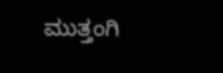ಮುತ್ತಂಗಿ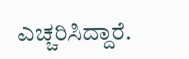ಎಚ್ಚರಿಸಿದ್ದಾರೆ.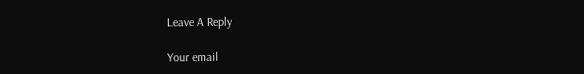Leave A Reply

Your email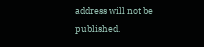address will not be published.